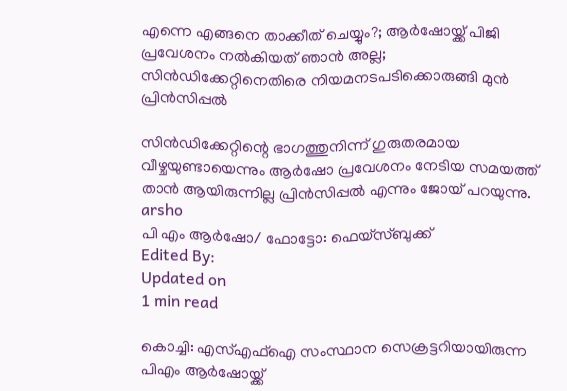എന്നെ എങ്ങനെ താക്കീത് ചെയ്യും?; ആര്‍ഷോയ്ക്ക് പിജി പ്രവേശനം നല്‍കിയത് ഞാന്‍ അല്ല; സിന്‍ഡിക്കേറ്റിനെതിരെ നിയമനടപടിക്കൊരുങ്ങി മുന്‍ പ്രിന്‍സിപ്പല്‍

സിന്‍ഡിക്കേറ്റിന്റെ ഭാഗത്തുനിന്ന് ഗുരുതരമായ വീഴ്ചയുണ്ടായെന്നും ആര്‍ഷോ പ്രവേശനം നേടിയ സമയത്ത് താന്‍ ആയിരുന്നില്ല പ്രിന്‍സിപ്പല്‍ എന്നും ജോയ് പറയുന്നു.
arsho
പി എം ആര്‍ഷോ/ ഫോട്ടോ: ഫെയ്‌സ്ബുക്ക്
Edited By:
Updated on
1 min read

കൊച്ചി: എസ്എഫ്‌ഐ സംസ്ഥാന സെക്രട്ടറിയായിരുന്ന പിഎം ആര്‍ഷോയ്ക്ക്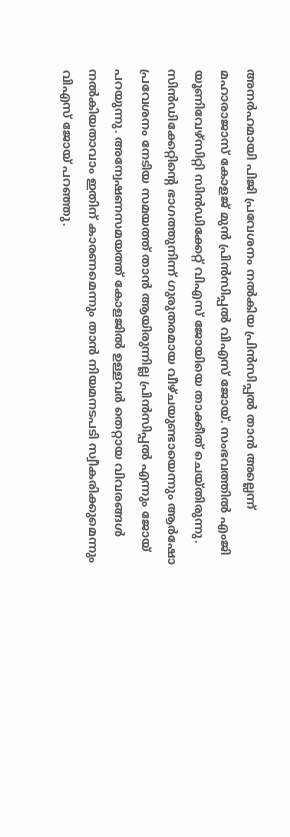അനര്‍ഹമായി പിജി പ്രവേശനം നല്‍കിയ പ്രിന്‍സിപ്പല്‍ താന്‍ അല്ലെന്ന് മഹാരാജാസ് കോളജ് മുന്‍ പ്രിന്‍സിപ്പല്‍ വിഎസ് ജോയ്. സംഭവത്തില്‍ എംജി യൂണിവേഴ്‌സിറ്റി സിന്‍ഡിക്കേറ്റ് വിഎസ് ജോയിയെ താക്കീത് ചെയ്തിരുന്നു. സിന്‍ഡിക്കേറ്റിന്റെ ഭാഗത്തുനിന്ന് ഗുരുതരമായ വീഴ്ചയുണ്ടായെന്നും ആര്‍ഷോ പ്രവേശനം നേടിയ സമയത്ത് താന്‍ ആയിരുന്നില്ല പ്രിന്‍സിപ്പല്‍ എന്നും ജോയ് പറയുന്നു. അന്വേഷണസമയത്ത് കോളജില്‍ ഉള്ളവര്‍ തെറ്റായ വിവരങ്ങള്‍ നല്‍കിയതാവാം ഇതിന് കാരണമെന്നും താന്‍ നിയമനടപടി സ്വീകരിക്കുമെന്നും വിഎസ് ജോയ് പറഞ്ഞു.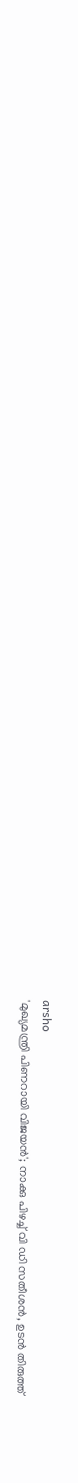arsho
'മുഖ്യമന്ത്രി പിണറായി വിജയന്‍'; നാക്കു പിഴച്ച് വി ഡി സതീശന്‍, ഉടന്‍ തിരുത്ത്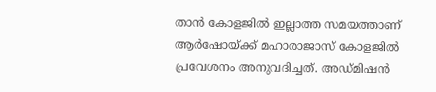താന്‍ കോളജില്‍ ഇല്ലാത്ത സമയത്താണ് ആര്‍ഷോയ്ക്ക് മഹാരാജാസ് കോളജില്‍ പ്രവേശനം അനുവദിച്ചത്. അഡ്മിഷന്‍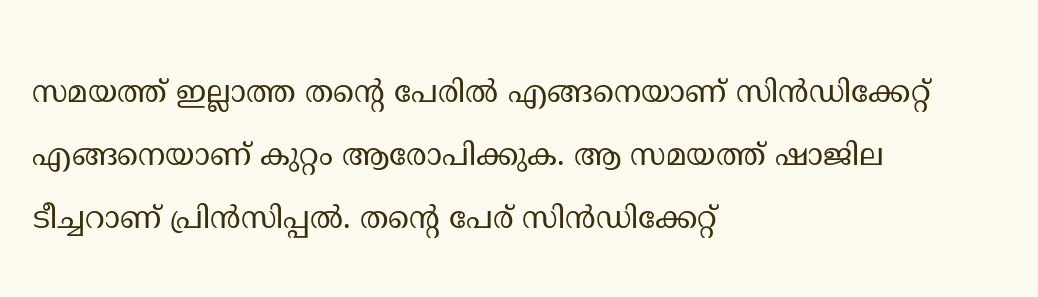സമയത്ത് ഇല്ലാത്ത തന്റെ പേരില്‍ എങ്ങനെയാണ് സിന്‍ഡിക്കേറ്റ് എങ്ങനെയാണ് കുറ്റം ആരോപിക്കുക. ആ സമയത്ത് ഷാജില ടീച്ചറാണ് പ്രിന്‍സിപ്പല്‍. തന്റെ പേര് സിന്‍ഡിക്കേറ്റ്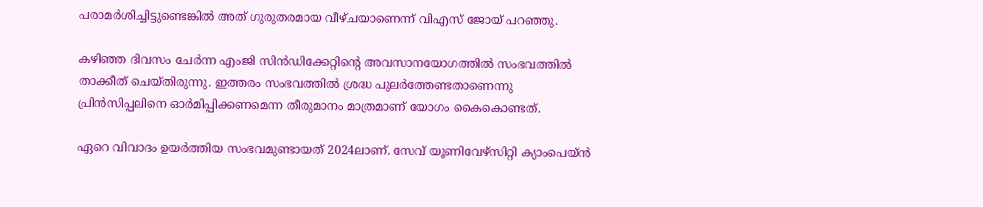പരാമര്‍ശിച്ചിട്ടുണ്ടെങ്കില്‍ അത് ഗുരുതരമായ വീഴ്ചയാണെന്ന് വിഎസ് ജോയ് പറഞ്ഞു.

കഴിഞ്ഞ ദിവസം ചേര്‍ന്ന എംജി സിന്‍ഡിക്കേറ്റിന്റെ അവസാനയോഗത്തില്‍ സംഭവത്തില്‍ താക്കീത് ചെയ്തിരുന്നു. ഇത്തരം സംഭവത്തില്‍ ശ്രദ്ധ പുലര്‍ത്തേണ്ടതാണെന്നു പ്രിന്‍സിപ്പലിനെ ഓര്‍മിപ്പിക്കണമെന്ന തീരുമാനം മാത്രമാണ് യോഗം കൈകൊണ്ടത്.

ഏറെ വിവാദം ഉയര്‍ത്തിയ സംഭവമുണ്ടായത് 2024ലാണ്. സേവ് യൂണിവേഴ്‌സിറ്റി ക്യാംപെയ്ന്‍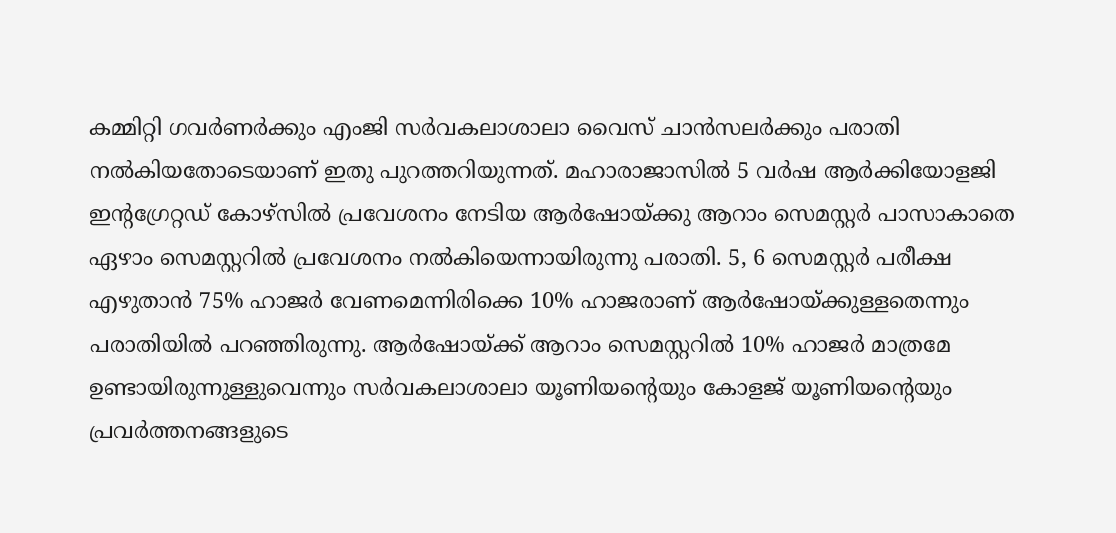കമ്മിറ്റി ഗവര്‍ണര്‍ക്കും എംജി സര്‍വകലാശാലാ വൈസ് ചാന്‍സലര്‍ക്കും പരാതി നല്‍കിയതോടെയാണ് ഇതു പുറത്തറിയുന്നത്. മഹാരാജാസില്‍ 5 വര്‍ഷ ആര്‍ക്കിയോളജി ഇന്റഗ്രേറ്റഡ് കോഴ്‌സില്‍ പ്രവേശനം നേടിയ ആര്‍ഷോയ്ക്കു ആറാം സെമസ്റ്റര്‍ പാസാകാതെ ഏഴാം സെമസ്റ്ററില്‍ പ്രവേശനം നല്‍കിയെന്നായിരുന്നു പരാതി. 5, 6 സെമസ്റ്റര്‍ പരീക്ഷ എഴുതാന്‍ 75% ഹാജര്‍ വേണമെന്നിരിക്കെ 10% ഹാജരാണ് ആര്‍ഷോയ്ക്കുള്ളതെന്നും പരാതിയില്‍ പറഞ്ഞിരുന്നു. ആര്‍ഷോയ്ക്ക് ആറാം സെമസ്റ്ററില്‍ 10% ഹാജര്‍ മാത്രമേ ഉണ്ടായിരുന്നുള്ളുവെന്നും സര്‍വകലാശാലാ യൂണിയന്റെയും കോളജ് യൂണിയന്റെയും പ്രവര്‍ത്തനങ്ങളുടെ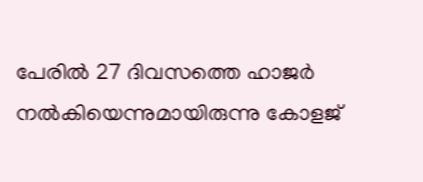പേരില്‍ 27 ദിവസത്തെ ഹാജര്‍ നല്‍കിയെന്നുമായിരുന്നു കോളജ്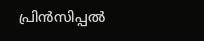പ്രിന്‍സിപ്പല്‍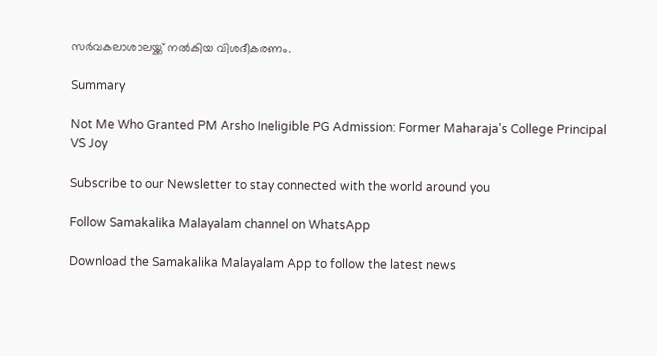സര്‍വകലാശാലയ്ക്ക് നല്‍കിയ വിശദീകരണം.

Summary

Not Me Who Granted PM Arsho Ineligible PG Admission: Former Maharaja's College Principal VS Joy

Subscribe to our Newsletter to stay connected with the world around you

Follow Samakalika Malayalam channel on WhatsApp

Download the Samakalika Malayalam App to follow the latest news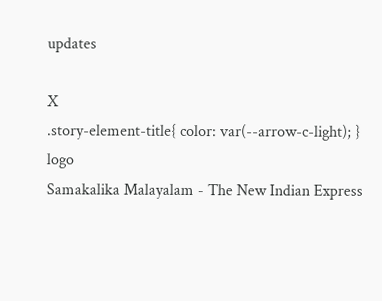updates

X
.story-element-title{ color: var(--arrow-c-light); }
logo
Samakalika Malayalam - The New Indian Express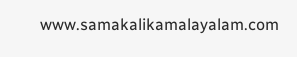www.samakalikamalayalam.com